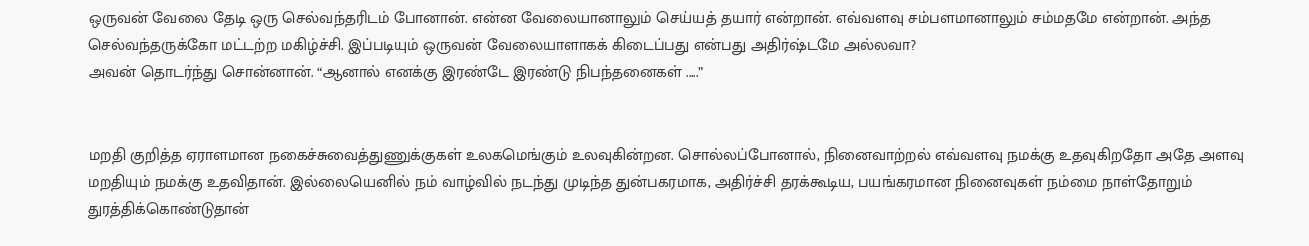ஒருவன் வேலை தேடி ஒரு செல்வந்தரிடம் போனான். என்ன வேலையானாலும் செய்யத் தயார் என்றான். எவ்வளவு சம்பளமானாலும் சம்மதமே என்றான். அந்த செல்வந்தருக்கோ மட்டற்ற மகிழ்ச்சி. இப்படியும் ஒருவன் வேலையாளாகக் கிடைப்பது என்பது அதிர்ஷ்டமே அல்லவா?
அவன் தொடர்ந்து சொன்னான். “ஆனால் எனக்கு இரண்டே இரண்டு நிபந்தனைகள் .....”


மறதி குறித்த ஏராளமான நகைச்சுவைத்துணுக்குகள் உலகமெங்கும் உலவுகின்றன. சொல்லப்போனால், நினைவாற்றல் எவ்வளவு நமக்கு உதவுகிறதோ அதே அளவு மறதியும் நமக்கு உதவிதான். இல்லையெனில் நம் வாழ்வில் நடந்து முடிந்த துன்பகரமாக, அதிர்ச்சி தரக்கூடிய, பயங்கரமான நினைவுகள் நம்மை நாள்தோறும் துரத்திக்கொண்டுதான்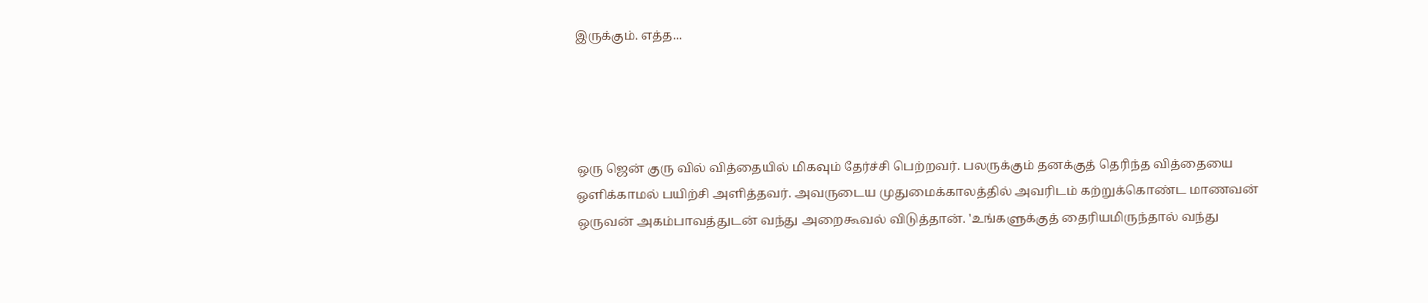இருக்கும். எத்த...




ஒரு ஜென் குரு வில் வித்தையில் மிகவும் தேர்ச்சி பெற்றவர். பலருக்கும் தனக்குத் தெரிந்த வித்தையை ஒளிக்காமல் பயிற்சி அளித்தவர். அவருடைய முதுமைக்காலத்தில் அவரிடம் கற்றுக்கொண்ட மாணவன் ஒருவன் அகம்பாவத்துடன் வந்து அறைகூவல் விடுத்தான். 'உங்களுக்குத் தைரியமிருந்தால் வந்து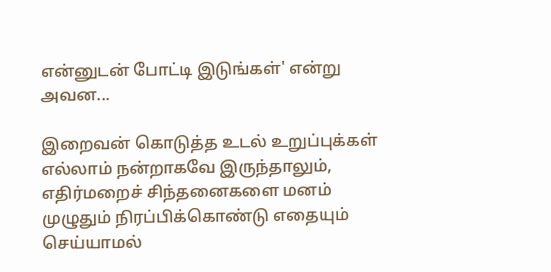என்னுடன் போட்டி இடுங்கள்' என்று அவன...

இறைவன் கொடுத்த உடல் உறுப்புக்கள் எல்லாம் நன்றாகவே இருந்தாலும், எதிர்மறைச் சிந்தனைகளை மனம் முழுதும் நிரப்பிக்கொண்டு எதையும் செய்யாமல்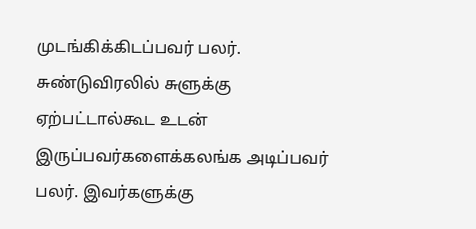முடங்கிக்கிடப்பவர் பலர். சுண்டுவிரலில் சுளுக்கு ஏற்பட்டால்கூட உடன் இருப்பவர்களைக்கலங்க அடிப்பவர் பலர். இவர்களுக்கு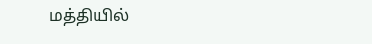மத்தியில்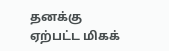தனக்கு ஏற்பட்ட மிகக்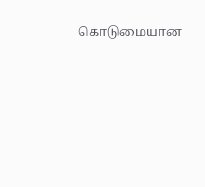கொடுமையான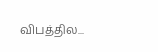விபத்தில...